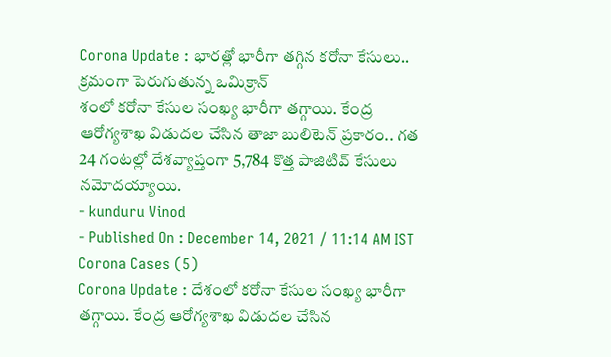Corona Update : భారత్లో భారీగా తగ్గిన కరోనా కేసులు.. క్రమంగా పెరుగుతున్న ఒమిక్రాన్
శంలో కరోనా కేసుల సంఖ్య భారీగా తగ్గాయి. కేంద్ర ఆరోగ్యశాఖ విడుదల చేసిన తాజా బులిటెన్ ప్రకారం.. గత 24 గంటల్లో దేశవ్యాప్తంగా 5,784 కొత్త పాజిటివ్ కేసులు నమోదయ్యాయి.
- kunduru Vinod
- Published On : December 14, 2021 / 11:14 AM IST
Corona Cases (5)
Corona Update : దేశంలో కరోనా కేసుల సంఖ్య భారీగా తగ్గాయి. కేంద్ర ఆరోగ్యశాఖ విడుదల చేసిన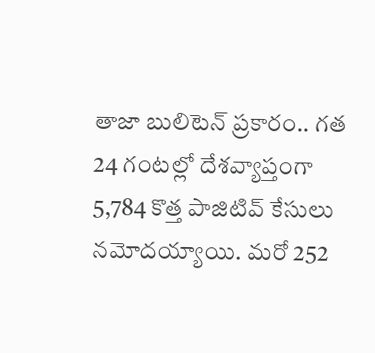తాజా బులిటెన్ ప్రకారం.. గత 24 గంటల్లో దేశవ్యాప్తంగా 5,784 కొత్త పాజిటివ్ కేసులు నమోదయ్యాయి. మరో 252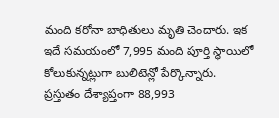మంది కరోనా బాధితులు మృతి చెందారు. ఇక ఇదే సమయంలో 7,995 మంది పూర్తి స్థాయిలో కోలుకున్నట్లుగా బులిటెన్లో పేర్కొన్నారు.
ప్రస్తుతం దేశ్యాప్తంగా 88,993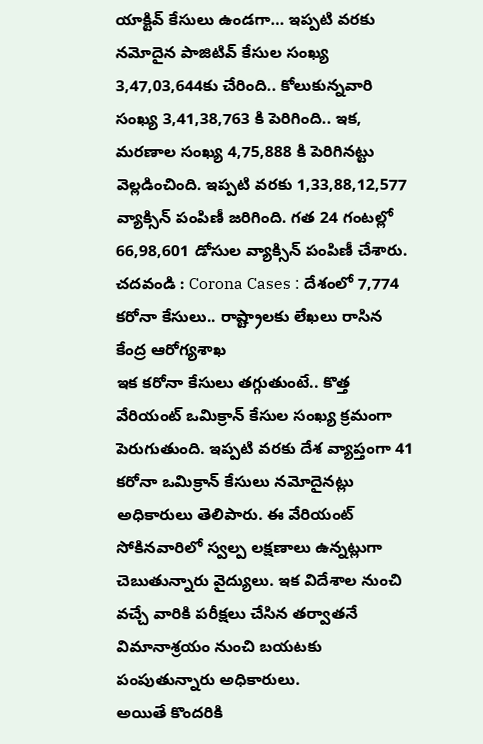యాక్టివ్ కేసులు ఉండగా… ఇప్పటి వరకు నమోదైన పాజిటివ్ కేసుల సంఖ్య 3,47,03,644కు చేరింది.. కోలుకున్నవారి సంఖ్య 3,41,38,763 కి పెరిగింది.. ఇక, మరణాల సంఖ్య 4,75,888 కి పెరిగినట్టు వెల్లడించింది. ఇప్పటి వరకు 1,33,88,12,577 వ్యాక్సిన్ పంపిణీ జరిగింది. గత 24 గంటల్లో 66,98,601 డోసుల వ్యాక్సిన్ పంపిణీ చేశారు.
చదవండి : Corona Cases : దేశంలో 7,774 కరోనా కేసులు.. రాష్ట్రాలకు లేఖలు రాసిన కేంద్ర ఆరోగ్యశాఖ
ఇక కరోనా కేసులు తగ్గుతుంటే.. కొత్త వేరియంట్ ఒమిక్రాన్ కేసుల సంఖ్య క్రమంగా పెరుగుతుంది. ఇప్పటి వరకు దేశ వ్యాప్తంగా 41 కరోనా ఒమిక్రాన్ కేసులు నమోదైనట్లు అధికారులు తెలిపారు. ఈ వేరియంట్ సోకినవారిలో స్వల్ప లక్షణాలు ఉన్నట్లుగా చెబుతున్నారు వైద్యులు. ఇక విదేశాల నుంచి వచ్చే వారికి పరీక్షలు చేసిన తర్వాతనే విమానాశ్రయం నుంచి బయటకు పంపుతున్నారు అధికారులు.
అయితే కొందరికి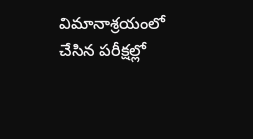విమానాశ్రయంలో చేసిన పరీక్షల్లో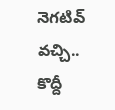నెగటివ్ వచ్చి.. కొద్దీ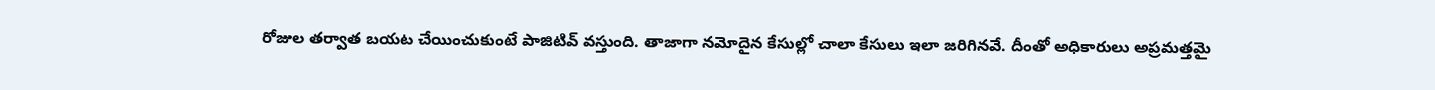రోజుల తర్వాత బయట చేయించుకుంటే పాజిటివ్ వస్తుంది. తాజాగా నమోదైన కేసుల్లో చాలా కేసులు ఇలా జరిగినవే. దీంతో అధికారులు అప్రమత్తమై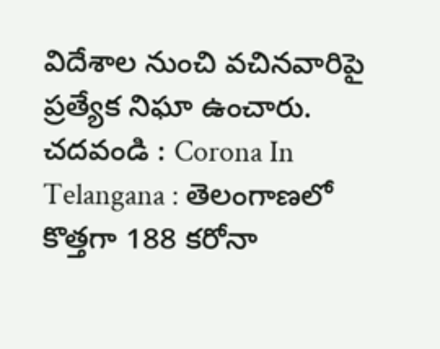విదేశాల నుంచి వచినవారిపై ప్రత్యేక నిఘా ఉంచారు.
చదవండి : Corona In Telangana : తెలంగాణలో కొత్తగా 188 కరోనా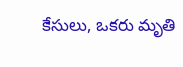కేసులు, ఒకరు మృతి